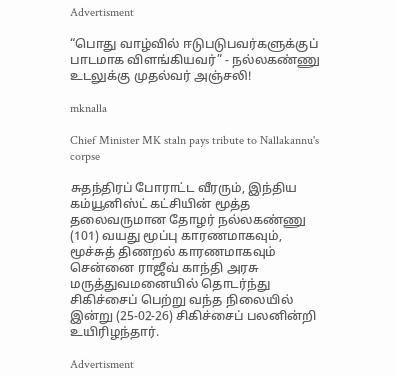Advertisment

“பொது வாழ்வில் ஈடுபடுபவர்களுக்குப் பாடமாக விளங்கியவர்” - நல்லகண்ணு உடலுக்கு முதல்வர் அஞ்சலி!

mknalla

Chief Minister MK staln pays tribute to Nallakannu's corpse

சுதந்திரப் போராட்ட வீரரும், இந்திய கம்யூனிஸ்ட் கட்சியின் மூத்த தலைவருமான தோழர் நல்லகண்ணு (101) வயது மூப்பு காரணமாகவும், மூச்சுத் திணறல் காரணமாகவும் சென்னை ராஜீவ் காந்தி அரசு மருத்துவமனையில் தொடர்ந்து சிகிச்சைப் பெற்று வந்த நிலையில் இன்று (25-02-26) சிகிச்சைப் பலனின்றி உயிரிழந்தார்.

Advertisment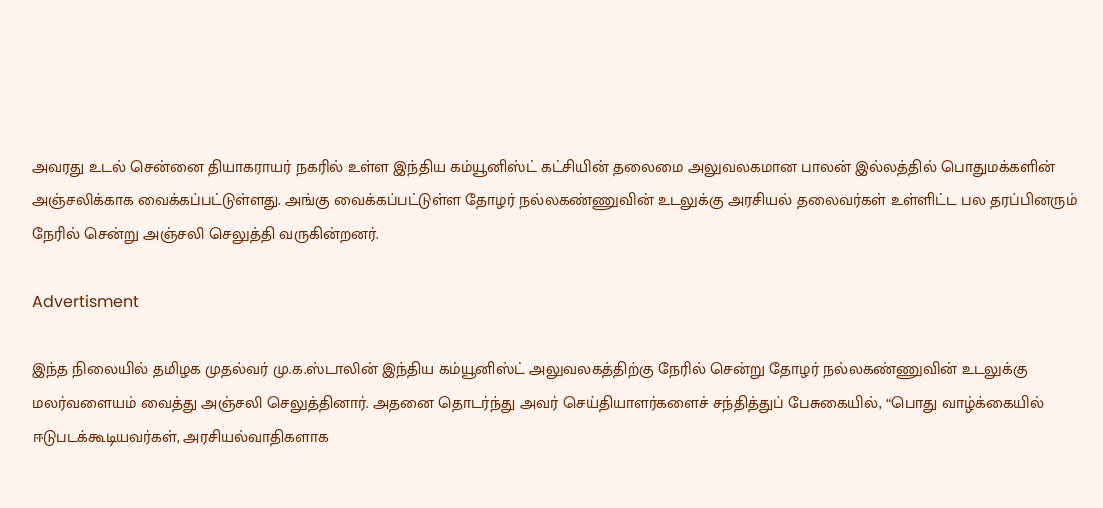அவரது உடல் சென்னை தியாகராயர் நகரில் உள்ள இந்திய கம்யூனிஸ்ட் கட்சியின் தலைமை அலுவலகமான பாலன் இல்லத்தில் பொதுமக்களின் அஞ்சலிக்காக வைக்கப்பட்டுள்ளது. அங்கு வைக்கப்பட்டுள்ள தோழர் நல்லகண்ணுவின் உடலுக்கு அரசியல் தலைவர்கள் உள்ளிட்ட பல தரப்பினரும் நேரில் சென்று அஞ்சலி செலுத்தி வருகின்றனர்.

Advertisment

இந்த நிலையில் தமிழக முதல்வர் மு.க.ஸ்டாலின் இந்திய கம்யூனிஸ்ட் அலுவலகத்திற்கு நேரில் சென்று தோழர் நல்லகண்ணுவின் உடலுக்கு மலர்வளையம் வைத்து அஞ்சலி செலுத்தினார். அதனை தொடர்ந்து அவர் செய்தியாளர்களைச் சந்தித்துப் பேசுகையில், “பொது வாழ்க்கையில் ஈடுபடக்கூடியவர்கள், அரசியல்வாதிகளாக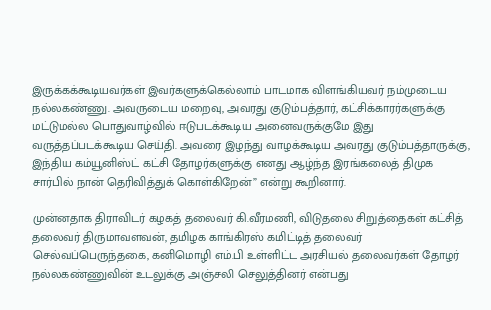இருக்கக்கூடியவர்கள் இவர்களுக்கெல்லாம் பாடமாக விளங்கியவர் நம்முடைய நல்லகண்ணு. அவருடைய மறைவு, அவரது குடும்பத்தார், கட்சிக்காரர்களுக்கு மட்டுமல்ல பொதுவாழ்வில் ஈடுபடக்கூடிய அனைவருக்குமே இது வருத்தப்படக்கூடிய செய்தி. அவரை இழந்து வாழக்கூடிய அவரது குடும்பத்தாருக்கு, இந்திய கம்யூனிஸ்ட் கட்சி தோழர்களுக்கு எனது ஆழ்ந்த இரங்கலைத் திமுக சார்பில் நான் தெரிவித்துக் கொள்கிறேன்” என்று கூறினார்.

முன்னதாக திராவிடர் கழகத் தலைவர் கி.வீரமணி, விடுதலை சிறுத்தைகள் கட்சித் தலைவர் திருமாவளவன், தமிழக காங்கிரஸ் கமிட்டித் தலைவர் செல்வப்பெருந்தகை, கனிமொழி எம்.பி உள்ளிட்ட அரசியல் தலைவர்கள் தோழர் நல்லகண்ணுவின் உடலுக்கு அஞ்சலி செலுத்தினர் என்பது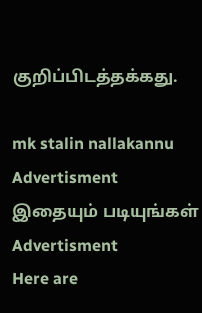குறிப்பிடத்தக்கது.

mk stalin nallakannu
Advertisment
இதையும் படியுங்கள்
Advertisment
Here are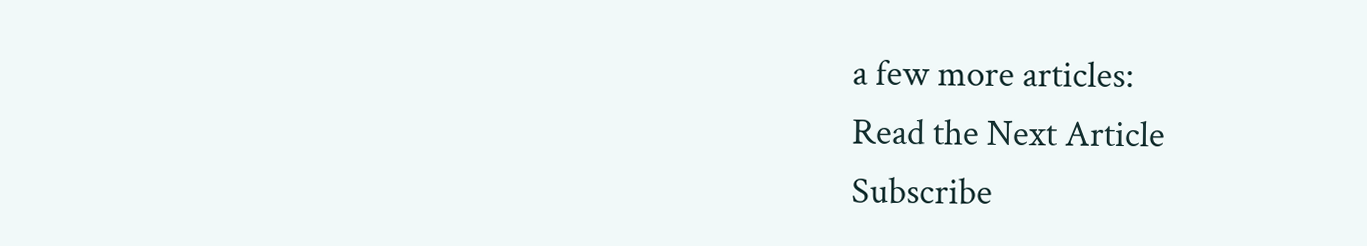a few more articles:
Read the Next Article
Subscribe